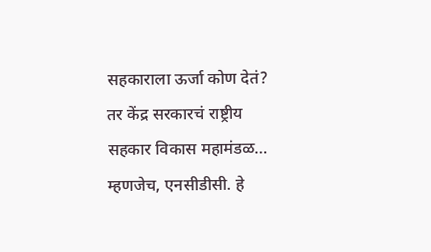सहकाराला ऊर्जा कोण देतं? तर केंद्र सरकारचं राष्ट्रीय सहकार विकास महामंडळ… म्हणजेच, एनसीडीसी. हे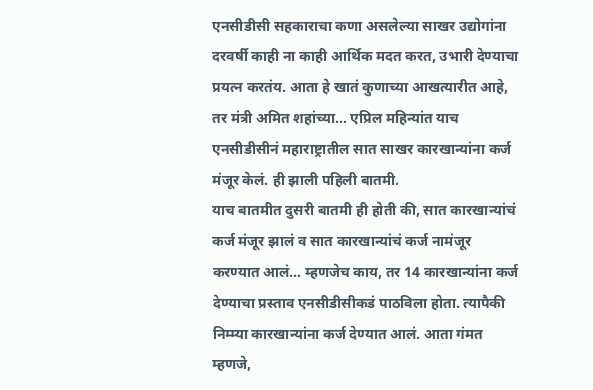एनसीडीसी सहकाराचा कणा असलेल्या साखर उद्योगांना दरवर्षी काही ना काही आर्थिक मदत करत, उभारी देण्याचा प्रयत्न करतंय. आता हे खातं कुणाच्या आखत्यारीत आहे, तर मंत्री अमित शहांच्या… एप्रिल महिन्यांत याच एनसीडीसीनं महाराष्ट्रातील सात साखर कारखान्यांना कर्ज मंजूर केलं. ही झाली पहिली बातमी.
याच बातमीत दुसरी बातमी ही होती की, सात कारखान्यांचं कर्ज मंजूर झालं व सात कारखान्यांचं कर्ज नामंजूर करण्यात आलं… म्हणजेच काय, तर 14 कारखान्यांना कर्ज देण्याचा प्रस्ताव एनसीडीसीकडं पाठविला होता. त्यापैकी निम्म्या कारखान्यांना कर्ज देण्यात आलं. आता गंमत म्हणजे,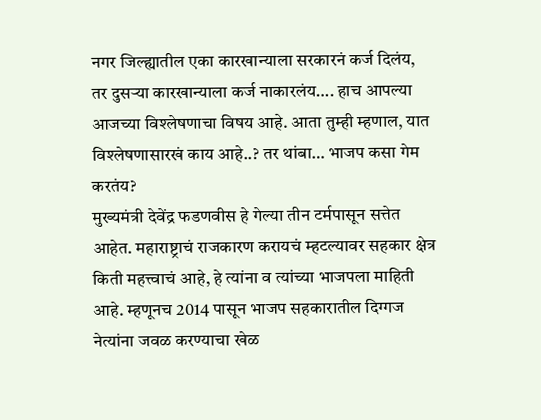नगर जिल्ह्यातील एका कारखान्याला सरकारनं कर्ज दिलंय, तर दुसऱ्या कारखान्याला कर्ज नाकारलंय…. हाच आपल्या आजच्या विश्लेषणाचा विषय आहे. आता तुम्ही म्हणाल, यात विश्लेषणासारखं काय आहे..? तर थांबा… भाजप कसा गेम करतंय?
मुख्यमंत्री देवेंद्र फडणवीस हे गेल्या तीन टर्मपासून सत्तेत आहेत. महाराष्ट्राचं राजकारण करायचं म्हटल्यावर सहकार क्षेत्र किती महत्त्वाचं आहे, हे त्यांना व त्यांच्या भाजपला माहिती आहे. म्हणूनच 2014 पासून भाजप सहकारातील दिग्गज नेत्यांना जवळ करण्याचा खेळ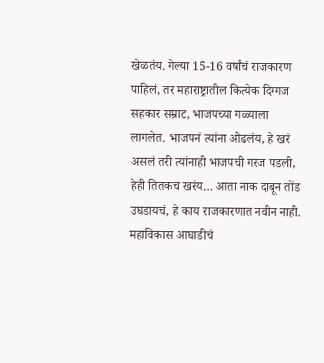खेळतंय. गेल्या 15-16 वर्षांचं राजकारण पाहिलं, तर महाराष्ट्रातील कित्येक दिग्गज सहकार सम्राट, भाजपच्या गळ्याला लागलेत. भाजपनं त्यांना ओढलंय, हे खरं असलं तरी त्यांनाही भाजपची गरज पडली, हेही तितकच खरंय… आता नाक दाबून तोंड उघडायचं, हे काय राजकारणात नवीन नाही. महाविकास आघाडीचं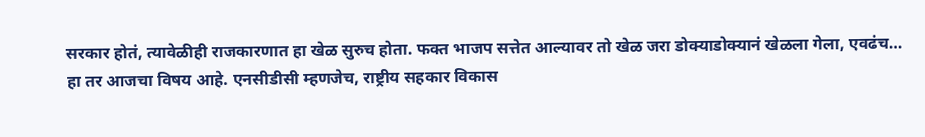सरकार होतं, त्यावेळीही राजकारणात हा खेळ सुरुच होता. फक्त भाजप सत्तेत आल्यावर तो खेळ जरा डोक्याडोक्यानं खेळला गेला, एवढंच…
हा तर आजचा विषय आहे. एनसीडीसी म्हणजेच, राष्ट्रीय सहकार विकास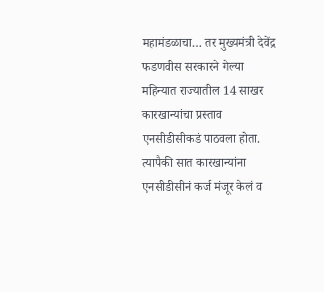महामंडळाचा… तर मुख्यमंत्री देवेंद्र फडणवीस सरकारने गेल्या महिन्यात राज्यातील 14 साखर कारखान्यांचा प्रस्ताव एनसीडीसीकडं पाठवला होता. त्यापैकी सात कारखान्यांना एनसीडीसीनं कर्ज मंजूर केलं व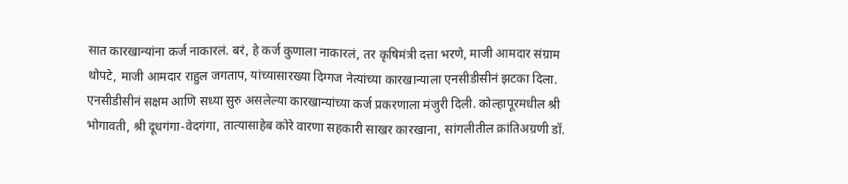सात कारखान्यांना कर्ज नाकारलं. बरं, हे कर्ज कुणाला नाकारलं, तर कृषिमंत्री दत्ता भरणे, माजी आमदार संग्राम थोपटे, माजी आमदार राहुल जगताप, यांच्यासारख्या दिग्गज नेत्यांच्या कारखान्याला एनसीडीसीनं झटका दिला. एनसीडीसीनं सक्षम आणि सध्या सुरु असलेल्या कारखान्यांच्या कर्ज प्रकरणाला मंजुरी दिली. कोल्हापूरमधील श्री भोगावती, श्री दूधगंगा-वेदगंगा, तात्यासाहेब कोरे वारणा सहकारी साखर कारखाना, सांगलीतील क्रांतिअग्रणी डॉ.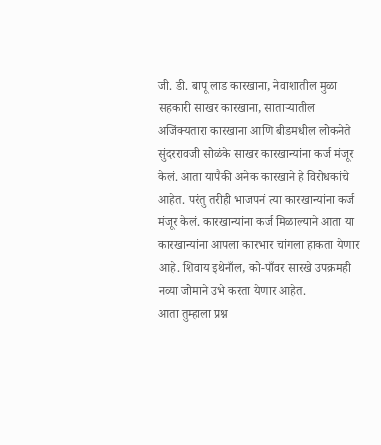जी. डी. बापू लाड कारखाना, नेवाशातील मुळा सहकारी साखर कारखाना, साताऱ्यातील अजिंक्यतारा कारखाना आणि बीडमधील लोकनेते सुंदररावजी सोळंके साखर कारखान्यांना कर्ज मंजूर केलं. आता यापैकी अनेक कारखाने हे विरोधकांचे आहेत. परंतु तरीही भाजपनं त्या कारखान्यांना कर्ज मंजूर केलं. कारखान्यांना कर्ज मिळाल्याने आता या कारखान्यांना आपला कारभार चांगला हाकता येणार आहे. शिवाय इथेनाँल, को-पाँवर सारखे उपक्रमही नव्या जोमाने उभे करता येणार आहेत.
आता तुम्हाला प्रश्न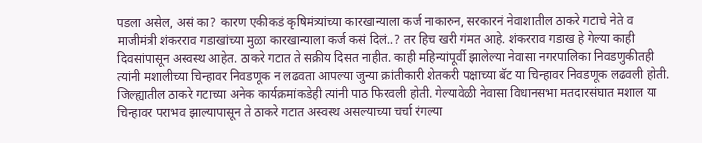पडला असेल, असं का? कारण एकीकडं कृषिमंत्र्यांच्या कारखान्याला कर्ज नाकारुन, सरकारनं नेवाशातील ठाकरे गटाचे नेते व माजीमंत्री शंकरराव गडाखांच्या मुळा कारखान्याला कर्ज कसं दिलं..? तर हिच खरी गंमत आहे. शंकरराव गडाख हे गेल्या काही दिवसांपासून अस्वस्थ आहेत. ठाकरे गटात ते सक्रीय दिसत नाहीत. काही महिन्यांपूर्वी झालेल्या नेवासा नगरपालिका निवडणुकीतही त्यांनी मशालीच्या चिन्हावर निवडणूक न लढवता आपल्या जुन्या क्रांतीकारी शेतकरी पक्षाच्या बॅट या चिन्हावर निवडणूक लढवली होती. जिल्ह्यातील ठाकरे गटाच्या अनेक कार्यक्रमांकडेही त्यांनी पाठ फिरवली होती. गेल्यावेळी नेवासा विधानसभा मतदारसंघात मशाल या चिन्हावर पराभव झाल्यापासून ते ठाकरे गटात अस्वस्थ असल्याच्या चर्चा रंगल्या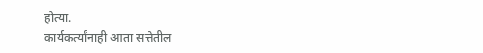होत्या.
कार्यकर्त्यांनाही आता सत्तेतील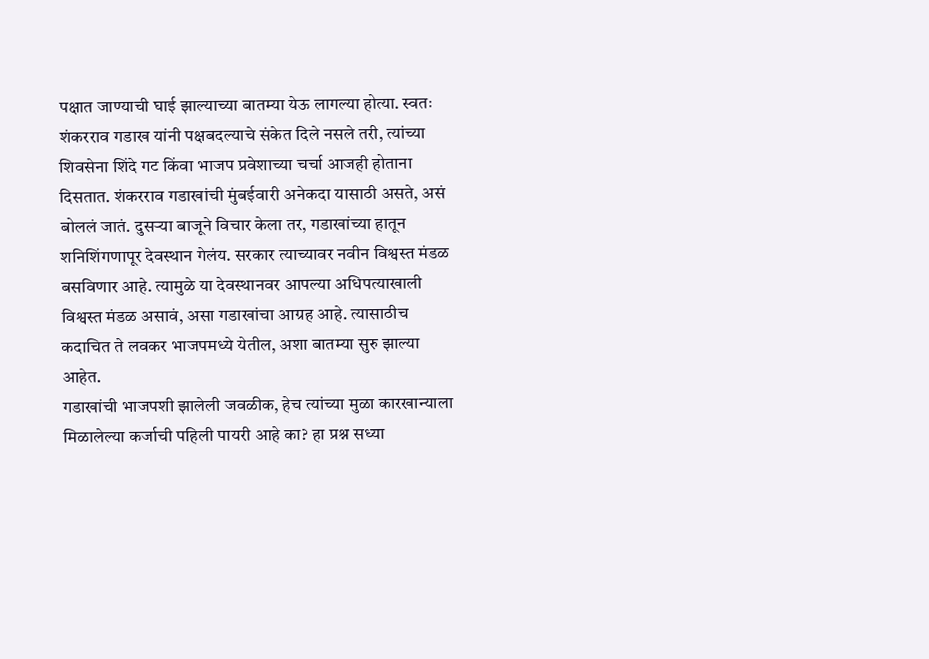पक्षात जाण्याची घाई झाल्याच्या बातम्या येऊ लागल्या होत्या. स्वतः शंकरराव गडाख यांनी पक्षबदल्याचे संकेत दिले नसले तरी, त्यांच्या शिवसेना शिंदे गट किंवा भाजप प्रवेशाच्या चर्चा आजही होताना दिसतात. शंकरराव गडाखांची मुंबईवारी अनेकदा यासाठी असते, असं बोललं जातं. दुसऱ्या बाजूने विचार केला तर, गडाखांच्या हातून शनिशिंगणापूर देवस्थान गेलंय. सरकार त्याच्यावर नवीन विश्वस्त मंडळ बसविणार आहे. त्यामुळे या देवस्थानवर आपल्या अधिपत्याखाली विश्वस्त मंडळ असावं, असा गडाखांचा आग्रह आहे. त्यासाठीच कदाचित ते लवकर भाजपमध्ये येतील, अशा बातम्या सुरु झाल्या आहेत.
गडाखांची भाजपशी झालेली जवळीक, हेच त्यांच्या मुळा कारखान्याला मिळालेल्या कर्जाची पहिली पायरी आहे का? हा प्रश्न सध्या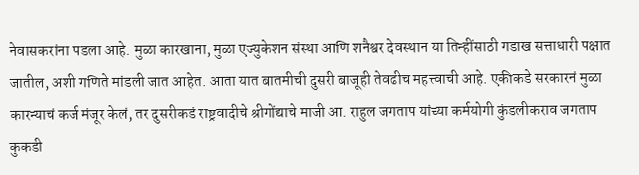नेवासकरांना पडला आहे. मुळा कारखाना, मुळा एज्युकेशन संस्था आणि शनैश्वर देवस्थान या तिन्हींसाठी गडाख सत्ताधारी पक्षात जातील, अशी गणिते मांडली जात आहेत. आता यात बातमीची दुसरी बाजूही तेवढीच महत्त्वाची आहे. एकीकडे सरकारनं मुळा कारन्याचं कर्ज मंजूर केलं, तर दुसरीकडं राष्ट्रवादीचे श्रीगोंद्याचे माजी आ. राहुल जगताप यांच्या कर्मयोगी कुंडलीकराव जगताप कुकडी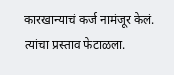कारखान्याचं कर्ज नामंजूर केलं. त्यांचा प्रस्ताव फेटाळला.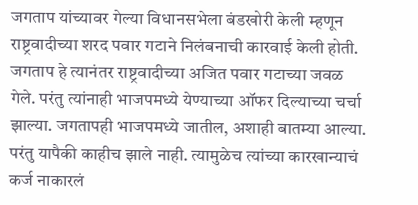जगताप यांच्यावर गेल्या विधानसभेला बंडखोरी केली म्हणून राष्ट्रवादीच्या शरद पवार गटाने निलंबनाची कारवाई केली होती. जगताप हे त्यानंतर राष्ट्रवादीच्या अजित पवार गटाच्या जवळ गेले. परंतु त्यांनाही भाजपमध्ये येण्याच्या ऑफर दिल्याच्या चर्चा झाल्या. जगतापही भाजपमध्ये जातील, अशाही बातम्या आल्या. परंतु यापैकी काहीच झाले नाही. त्यामुळेच त्यांच्या कारखान्याचं कर्ज नाकारलं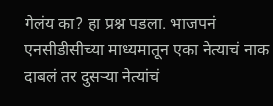गेलंय का? हा प्रश्न पडला. भाजपनं एनसीडीसीच्या माध्यमातून एका नेत्याचं नाक दाबलं तर दुसऱ्या नेत्यांचं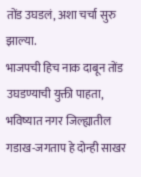तोंड उघडलं, अशा चर्चा सुरु झाल्या.
भाजपची हिच नाक दाबून तोंड उघडण्याची युक्ती पाहता, भविष्यात नगर जिल्ह्यातील गडाख-जगताप हे दोन्ही साखर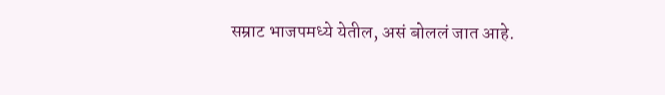सम्राट भाजपमध्ये येतील, असं बोललं जात आहे.